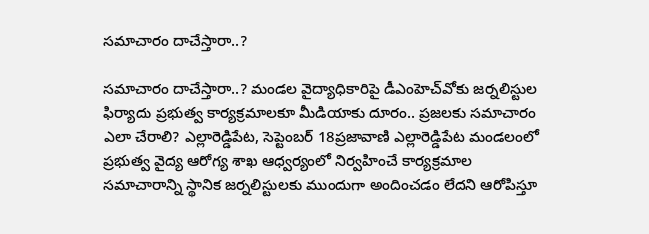సమాచారం దాచేస్తారా..?

సమాచారం దాచేస్తారా..? మండల వైద్యాధికారిపై డీఎంహెచ్‌వోకు జర్నలిస్టుల ఫిర్యాదు ప్రభుత్వ కార్యక్రమాలకూ మీడియాకు దూరం.. ప్రజలకు సమాచారం ఎలా చేరాలి? ఎల్లారెడ్డిపేట, సెప్టెంబర్ 18ప్రజావాణి ఎల్లారెడ్డిపేట మండలంలో ప్రభుత్వ వైద్య ఆరోగ్య శాఖ ఆధ్వర్యంలో నిర్వహించే కార్యక్రమాల సమాచారాన్ని స్థానిక జర్నలిస్టులకు ముందుగా అందించడం లేదని ఆరోపిస్తూ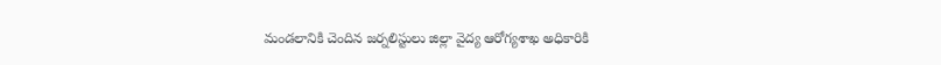మండలానికి చెందిన జర్నలిస్టులు జిల్లా వైద్య ఆరోగ్యశాఖ అధికారికి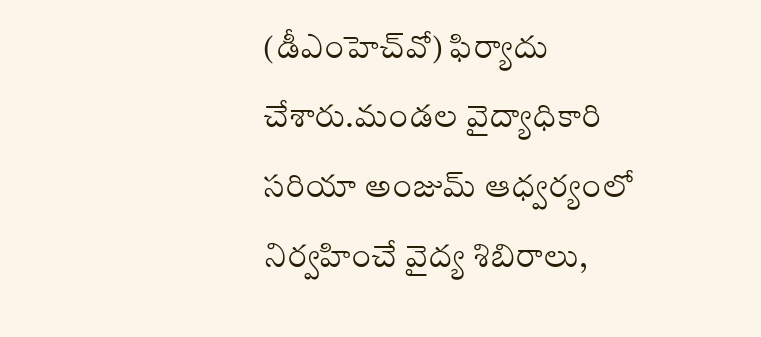(డీఎంహెచ్‌వో) ఫిర్యాదు చేశారు.మండల వైద్యాధికారి సరియా అంజుమ్ ఆధ్వర్యంలో నిర్వహించే వైద్య శిబిరాలు,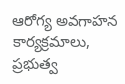ఆరోగ్య అవగాహన కార్యక్రమాలు, ప్రభుత్వ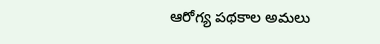ఆరోగ్య పథకాల అమలు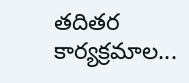తదితర కార్యక్రమాల...